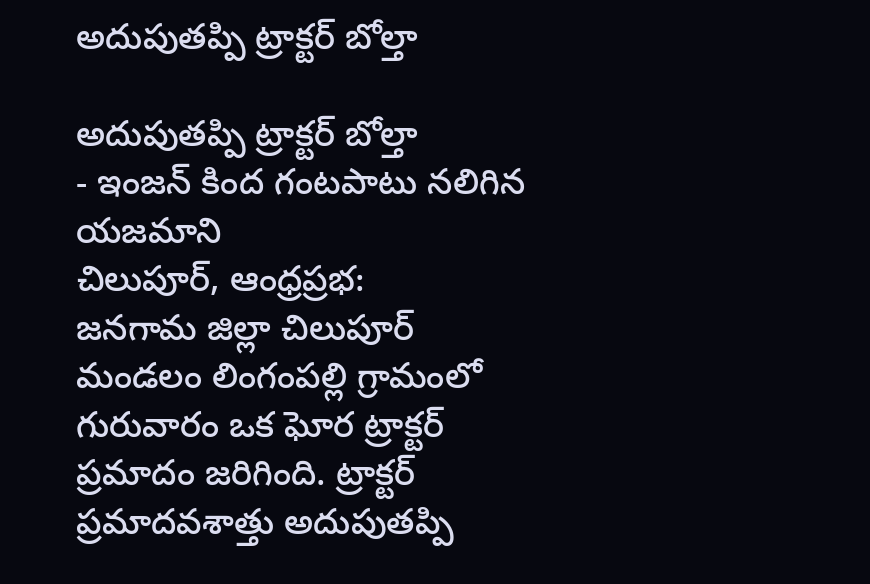అదుపుతప్పి ట్రాక్టర్ బోల్తా

అదుపుతప్పి ట్రాక్టర్ బోల్తా
- ఇంజన్ కింద గంటపాటు నలిగిన యజమాని
చిలుపూర్, ఆంధ్రప్రభ:
జనగామ జిల్లా చిలుపూర్ మండలం లింగంపల్లి గ్రామంలో గురువారం ఒక ఘోర ట్రాక్టర్ ప్రమాదం జరిగింది. ట్రాక్టర్ ప్రమాదవశాత్తు అదుపుతప్పి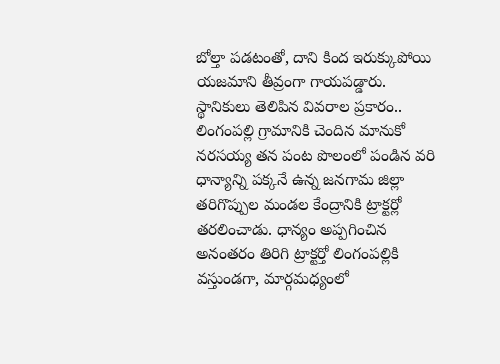బోల్తా పడటంతో, దాని కింద ఇరుక్కుపోయి యజమాని తీవ్రంగా గాయపడ్డారు.
స్థానికులు తెలిపిన వివరాల ప్రకారం.. లింగంపల్లి గ్రామానికి చెందిన మానుకో నరసయ్య తన పంట పొలంలో పండిన వరి ధాన్యాన్ని పక్కనే ఉన్న జనగామ జిల్లా తరిగొప్పుల మండల కేంద్రానికి ట్రాక్టర్లో తరలించాడు. ధాన్యం అప్పగించిన అనంతరం తిరిగి ట్రాక్టర్తో లింగంపల్లికి వస్తుండగా, మార్గమధ్యంలో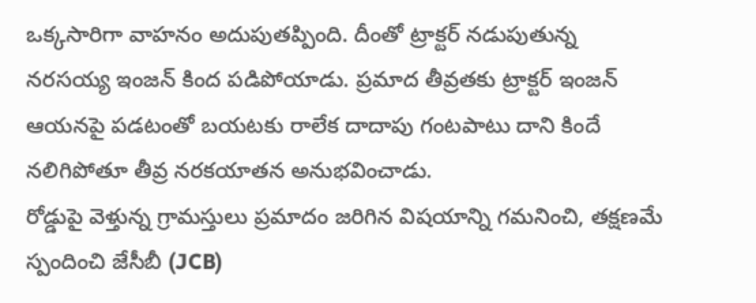ఒక్కసారిగా వాహనం అదుపుతప్పింది. దీంతో ట్రాక్టర్ నడుపుతున్న నరసయ్య ఇంజన్ కింద పడిపోయాడు. ప్రమాద తీవ్రతకు ట్రాక్టర్ ఇంజన్ ఆయనపై పడటంతో బయటకు రాలేక దాదాపు గంటపాటు దాని కిందే నలిగిపోతూ తీవ్ర నరకయాతన అనుభవించాడు.
రోడ్డుపై వెళ్తున్న గ్రామస్తులు ప్రమాదం జరిగిన విషయాన్ని గమనించి, తక్షణమే స్పందించి జేసీబీ (JCB)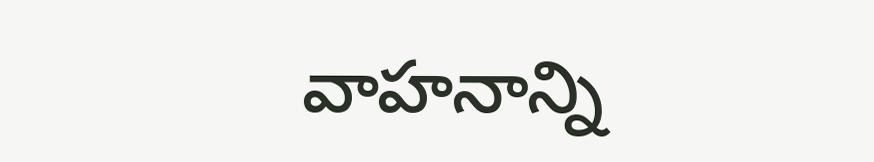వాహనాన్ని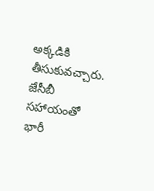అక్కడికి తీసుకువచ్చారు. జేసీబీ సహాయంతో భారీ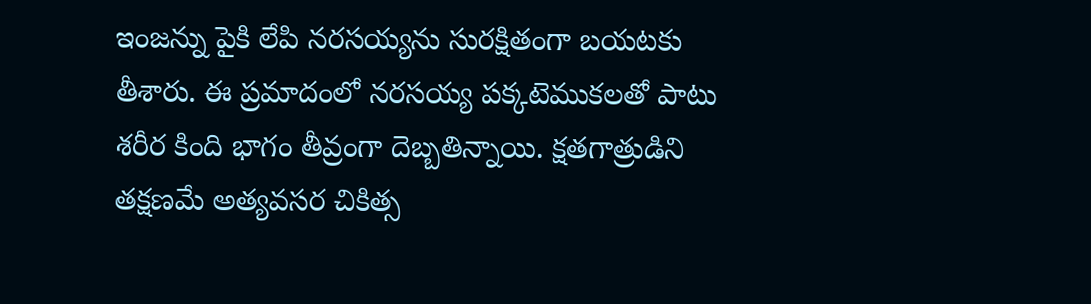ఇంజన్ను పైకి లేపి నరసయ్యను సురక్షితంగా బయటకు తీశారు. ఈ ప్రమాదంలో నరసయ్య పక్కటెముకలతో పాటు శరీర కింది భాగం తీవ్రంగా దెబ్బతిన్నాయి. క్షతగాత్రుడిని తక్షణమే అత్యవసర చికిత్స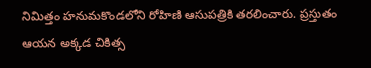నిమిత్తం హనుమకొండలోని రోహిణి ఆసుపత్రికి తరలించారు. ప్రస్తుతం ఆయన అక్కడ చికిత్స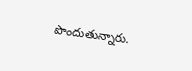పొందుతున్నారు.